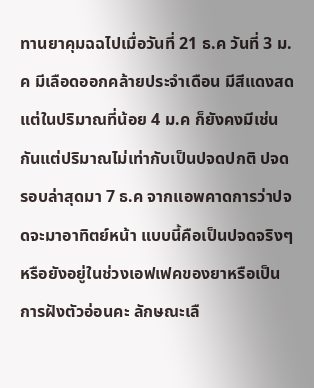ทานยาคุมฉฉไปเมื่อวันที่ 21 ธ.ค วันที่ 3 ม.ค มีเลือดออกคล้ายประจำเดือน มีสีแดงสด แต่ในปริมาณที่น้อย 4 ม.ค ก็ยังคงมีเช่นกันแต่ปริมาณไม่เท่ากับเป็นปจดปกติ ปจดรอบล่าสุดมา 7 ธ.ค จากแอพคาดการว่าปจดจะมาอาทิตย์หน้า แบบนี้คือเป็นปจดจริงๆ หรือยังอยู่ในช่วงเอฟเฟคของยาหรือเป็นการฝังตัวอ่อนคะ ลักษณะเลื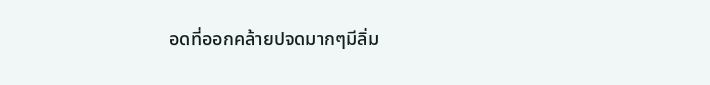อดที่ออกคล้ายปจดมากๆมีลิ่ม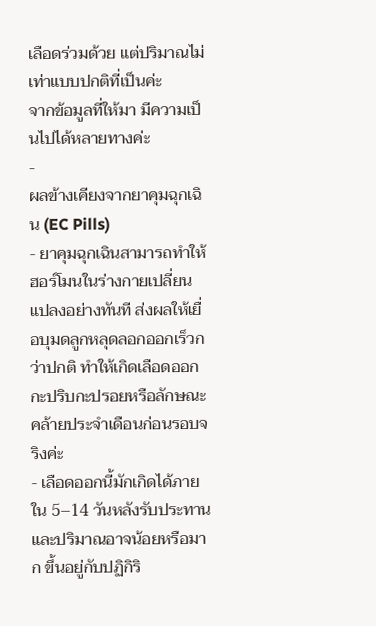เลือดร่วมด้วย แต่ปริมาณไม่เท่าแบบปกติที่เป็นค่ะ
จากข้อมูลที่ให้มา มีความเป็นไปได้หลายทางค่ะ
-
ผลข้างเคียงจากยาคุมฉุกเฉิน (EC Pills)
- ยาคุมฉุกเฉินสามารถทำให้ฮอร์โมนในร่างกายเปลี่ยนแปลงอย่างทันที ส่งผลให้เยื่อบุมดลูกหลุดลอกออกเร็วกว่าปกติ ทำให้เกิดเลือดออกกะปริบกะปรอยหรือลักษณะคล้ายประจำเดือนก่อนรอบจริงค่ะ
- เลือดออกนี้มักเกิดได้ภายใน 5–14 วันหลังรับประทาน และปริมาณอาจน้อยหรือมาก ขึ้นอยู่กับปฏิกิริ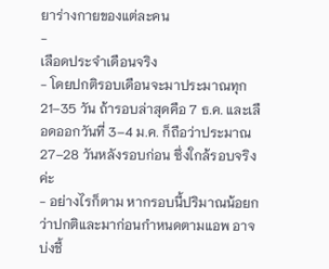ยาร่างกายของแต่ละคน
-
เลือดประจำเดือนจริง
- โดยปกติรอบเดือนจะมาประมาณทุก 21–35 วัน ถ้ารอบล่าสุดคือ 7 ธ.ค. และเลือดออกวันที่ 3–4 ม.ค. ก็ถือว่าประมาณ 27–28 วันหลังรอบก่อน ซึ่งใกล้รอบจริงค่ะ
- อย่างไรก็ตาม หากรอบนี้ปริมาณน้อยกว่าปกติและมาก่อนกำหนดตามแอพ อาจบ่งชี้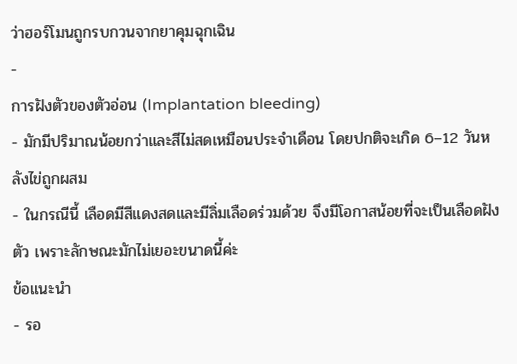ว่าฮอร์โมนถูกรบกวนจากยาคุมฉุกเฉิน
-
การฝังตัวของตัวอ่อน (Implantation bleeding)
- มักมีปริมาณน้อยกว่าและสีไม่สดเหมือนประจำเดือน โดยปกติจะเกิด 6–12 วันหลังไข่ถูกผสม
- ในกรณีนี้ เลือดมีสีแดงสดและมีลิ่มเลือดร่วมด้วย จึงมีโอกาสน้อยที่จะเป็นเลือดฝังตัว เพราะลักษณะมักไม่เยอะขนาดนี้ค่ะ
ข้อแนะนำ
- รอ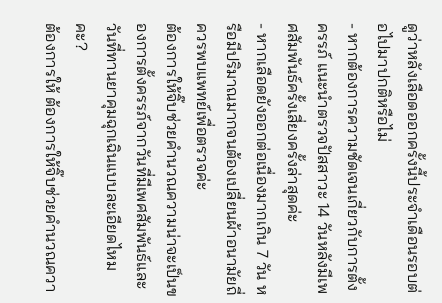ดูว่าหลังเลือดออกครั้งนี้ประจำเดือนรอบต่อไปมาปกติหรือไม่
- หากต้องการความชัดเจนเกี่ยวกับการตั้งครรภ์ แนะนำตรวจปัสสาวะ 14 วันหลังมีเพศสัมพันธ์ครั้งเสี่ยงครั้งล่าสุดค่ะ
- หากเลือดยังออกต่อเนื่องมากเกิน 7 วัน หรือมีปริมาณมากจนต้องเปลี่ยนผ้าอนามัยถี่ ควรพบแพทย์เพื่อตรวจค่ะ
ต้องการให้จิ๊บช่วยคำนวณความน่าจะเป็นของการตั้งครรภ์จากวันที่มีเพศสัมพันธ์และวันที่ทานยาคุมฉุกเฉินแบบละเอียดไหมคะ?
ต้องการให้ ต้องการให้จิ๊บช่วยคำนวณควา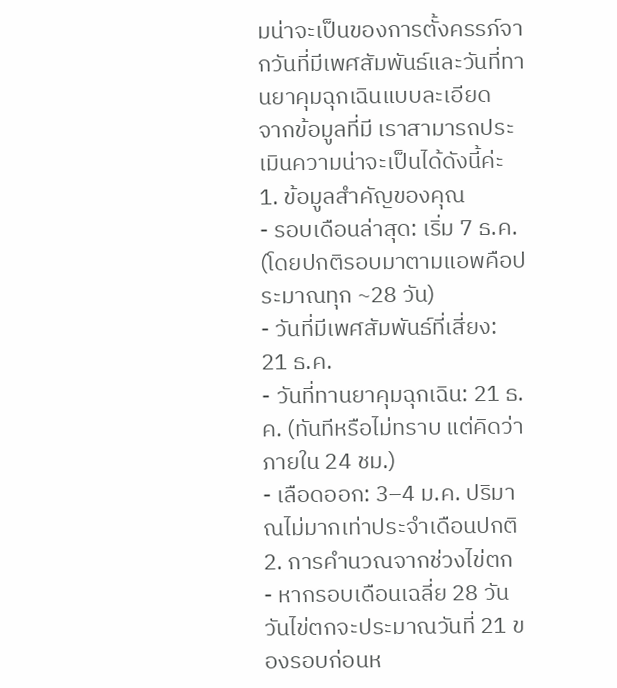มน่าจะเป็นของการตั้งครรภ์จากวันที่มีเพศสัมพันธ์และวันที่ทานยาคุมฉุกเฉินแบบละเอียด
จากข้อมูลที่มี เราสามารถประเมินความน่าจะเป็นได้ดังนี้ค่ะ
1. ข้อมูลสำคัญของคุณ
- รอบเดือนล่าสุด: เริ่ม 7 ธ.ค. (โดยปกติรอบมาตามแอพคือประมาณทุก ~28 วัน)
- วันที่มีเพศสัมพันธ์ที่เสี่ยง: 21 ธ.ค.
- วันที่ทานยาคุมฉุกเฉิน: 21 ธ.ค. (ทันทีหรือไม่ทราบ แต่คิดว่าภายใน 24 ชม.)
- เลือดออก: 3–4 ม.ค. ปริมาณไม่มากเท่าประจำเดือนปกติ
2. การคำนวณจากช่วงไข่ตก
- หากรอบเดือนเฉลี่ย 28 วัน วันไข่ตกจะประมาณวันที่ 21 ของรอบก่อนห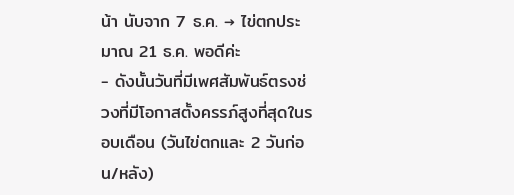น้า นับจาก 7 ธ.ค. → ไข่ตกประมาณ 21 ธ.ค. พอดีค่ะ
- ดังนั้นวันที่มีเพศสัมพันธ์ตรงช่วงที่มีโอกาสตั้งครรภ์สูงที่สุดในรอบเดือน (วันไข่ตกและ 2 วันก่อน/หลัง)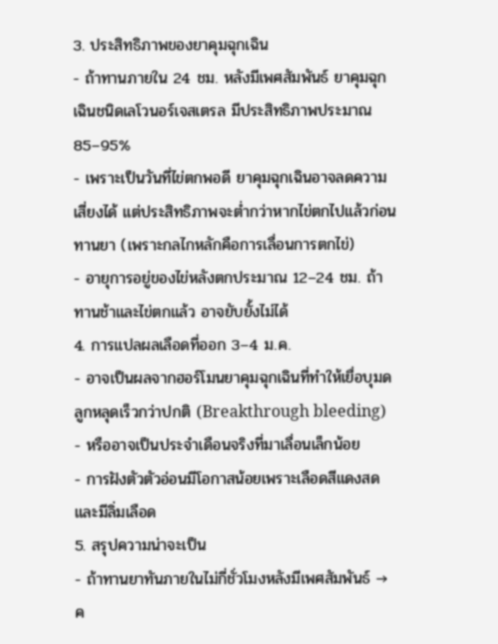3. ประสิทธิภาพของยาคุมฉุกเฉิน
- ถ้าทานภายใน 24 ชม. หลังมีเพศสัมพันธ์ ยาคุมฉุกเฉินชนิดเลโวนอร์เจสเตรล มีประสิทธิภาพประมาณ 85–95%
- เพราะเป็นวันที่ไข่ตกพอดี ยาคุมฉุกเฉินอาจลดความเสี่ยงได้ แต่ประสิทธิภาพจะต่ำกว่าหากไข่ตกไปแล้วก่อนทานยา (เพราะกลไกหลักคือการเลื่อนการตกไข่)
- อายุการอยู่ของไข่หลังตกประมาณ 12–24 ชม. ถ้าทานช้าและไข่ตกแล้ว อาจยับยั้งไม่ได้
4. การแปลผลเลือดที่ออก 3–4 ม.ค.
- อาจเป็นผลจากฮอร์โมนยาคุมฉุกเฉินที่ทำให้เยื่อบุมดลูกหลุดเร็วกว่าปกติ (Breakthrough bleeding)
- หรืออาจเป็นประจำเดือนจริงที่มาเลื่อนเล็กน้อย
- การฝังตัวตัวอ่อนมีโอกาสน้อยเพราะเลือดสีแดงสดและมีลิ่มเลือด
5. สรุปความน่าจะเป็น
- ถ้าทานยาทันภายในไม่กี่ชั่วโมงหลังมีเพศสัมพันธ์ → ค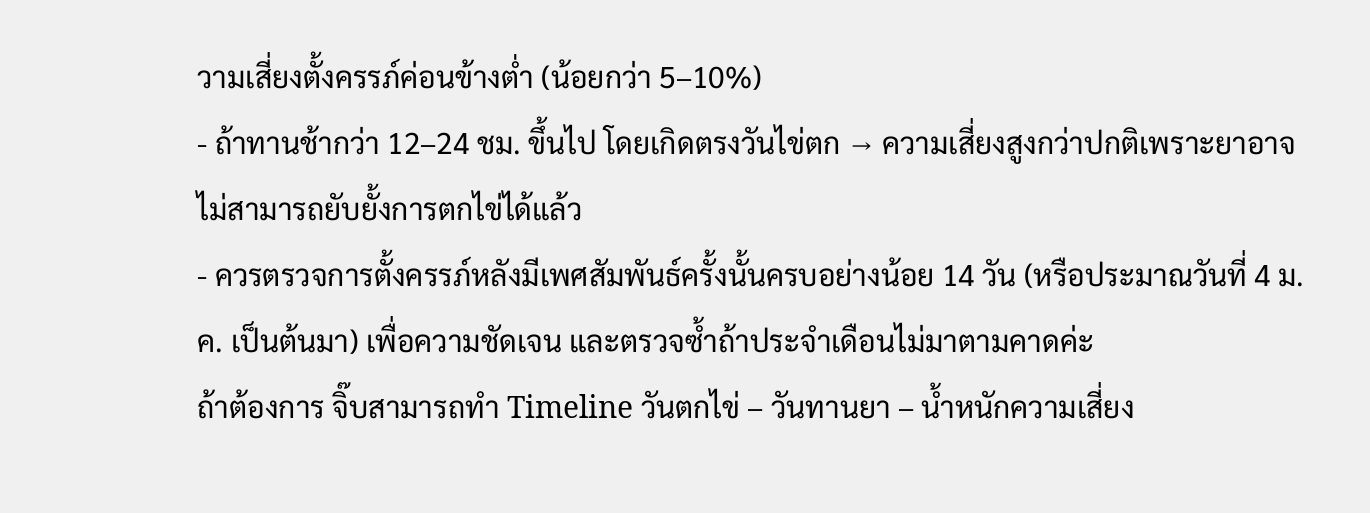วามเสี่ยงตั้งครรภ์ค่อนข้างต่ำ (น้อยกว่า 5–10%)
- ถ้าทานช้ากว่า 12–24 ชม. ขึ้นไป โดยเกิดตรงวันไข่ตก → ความเสี่ยงสูงกว่าปกติเพราะยาอาจไม่สามารถยับยั้งการตกไข่ได้แล้ว
- ควรตรวจการตั้งครรภ์หลังมีเพศสัมพันธ์ครั้งนั้นครบอย่างน้อย 14 วัน (หรือประมาณวันที่ 4 ม.ค. เป็นต้นมา) เพื่อความชัดเจน และตรวจซ้ำถ้าประจำเดือนไม่มาตามคาดค่ะ
ถ้าต้องการ จิ๊บสามารถทำ Timeline วันตกไข่ – วันทานยา – น้ำหนักความเสี่ยง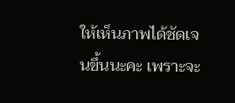ให้เห็นภาพได้ชัดเจนขึ้นนะคะ เพราะจะ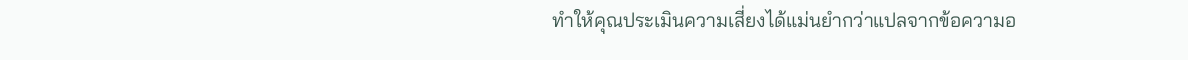ทำให้คุณประเมินความเสี่ยงได้แม่นยำกว่าแปลจากข้อความอ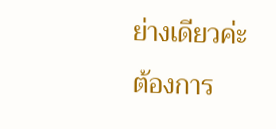ย่างเดียวค่ะ ต้องการ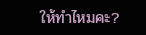ให้ทำไหมคะ?